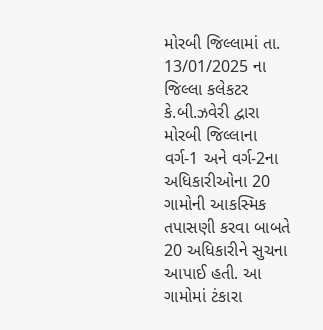મોરબી જિલ્લામાં તા. 13/01/2025 ના જિલ્લા કલેકટર કે.બી.ઝવેરી દ્વારા મોરબી જિલ્લાના વર્ગ-1 અને વર્ગ-2ના અધિકારીઓના 20 ગામોની આકસ્મિક તપાસણી કરવા બાબતે 20 અધિકારીને સુચના આપાઈ હતી. આ ગામોમાં ટંકારા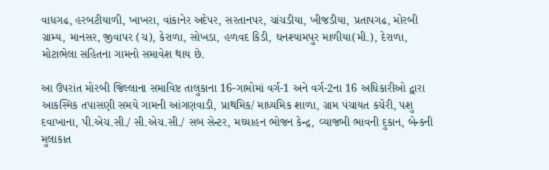વાધગઢ, હરબટીયાળી, ખાખરા, વાંકાનેર અદેપર, સરતાનપર, ચાંચડીયા, ખીજડીયા, પ્રતાપગઢ, મોરબી ગ્રામ્ય, માનસર, જીવાપર (ચ), કેરાળા, સોખડા, હળવદ કિડી, ઘનશ્યામપુર માળીયા(મી.), દેરાળા, મોટાભેલા સહિતના ગામનો સમાવેશ થાય છે.

આ ઉપરાંત મોરબી જિલ્લાના સમાવિષ્ટ તાલુકાના 16-ગામોમાં વર્ગ-1 અને વર્ગ-2ના 16 અધિકારીઓ દ્વારા આકસ્મિક તપાસણી સમયે ગામની આંગણવાડી, પ્રાથમિક/ માધ્યમિક શાળા, ગ્રામ પંચાયત કચેરી, પશુ દવાખાના, પી.એચ.સી./ સી.એચ.સી./ સબ સેન્ટર, મઘ્યાહન ભોજન કેન્દ્ર, વ્યાજબી ભાવની દુકાન, બેન્કની મુલાકાત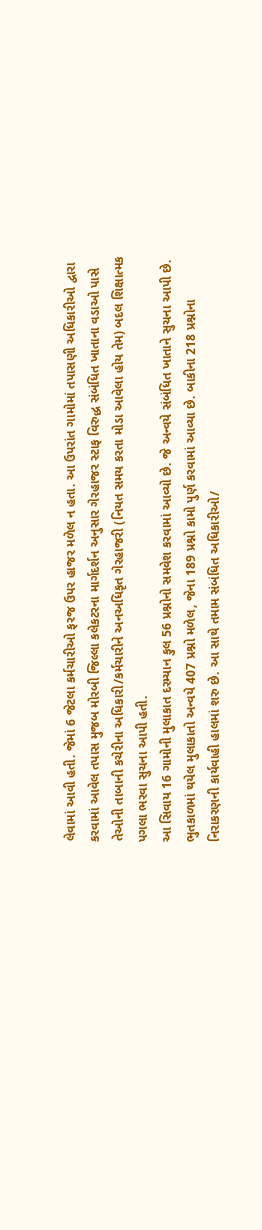લેવામાં આવી હતી. જેમાં 6 જેટલા કર્મચારીઓ ફરજ ઉપર હાજર મળેલ ન હતા. આ ઉપરાંત ગામોમાં તપાસણી અધિકારીઓ દ્વારા કરવામાં આવેલ તપાસ મુજબ મોરબી જિલ્લા કલેકટરના માર્ગદર્શન અનુસાર ગેરહાજર સ્ટાફ વિરુદ્ધ સંબંધિત ખાતાના વડાઓ પાસે તેઓની તાબાની કચેરીના અધિકારી/કર્મચારીને અનઅધિકૃત ગેરહાજરી (નિયત સમય કરતા મોડા આવેલા હોય તેમ) બદલ શિક્ષાત્મક પગલા ભરવા સુચના આપી હતી.
આ સિવાય 16 ગામોની મુલાકાત દરમ્યાન કુલ 56 પ્રશ્નોનો સમવેશ કરવામાં આવ્યો છે. જે અન્વયે સંબંધિત ખાતાને સુચના આપી છે. ભુતકાળમાં થયેલ મુલાકાતો અન્વયે 407 પ્રશ્નો મળેલ, જેના 189 પ્રશ્નો કામો પુર્ણ કરવામાં આવ્યા છે. બાકીના 218 પ્રશ્નોના નિરાકરણની કાર્યવાહી હાલમાં શરુ છે. આ સાથે તમામ સંબંધિત અધિકારીઓ/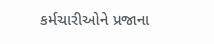કર્મચારીઓને પ્રજાના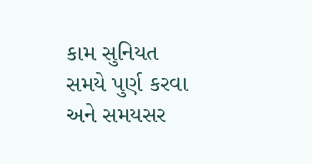કામ સુનિયત સમયે પુર્ણ કરવા અને સમયસર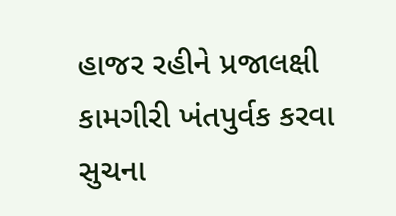હાજર રહીને પ્રજાલક્ષી કામગીરી ખંતપુર્વક કરવા સુચના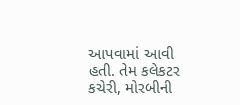આપવામાં આવી હતી. તેમ કલેકટર કચેરી, મોરબીની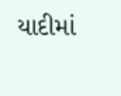યાદીમાં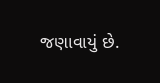જણાવાયું છે.